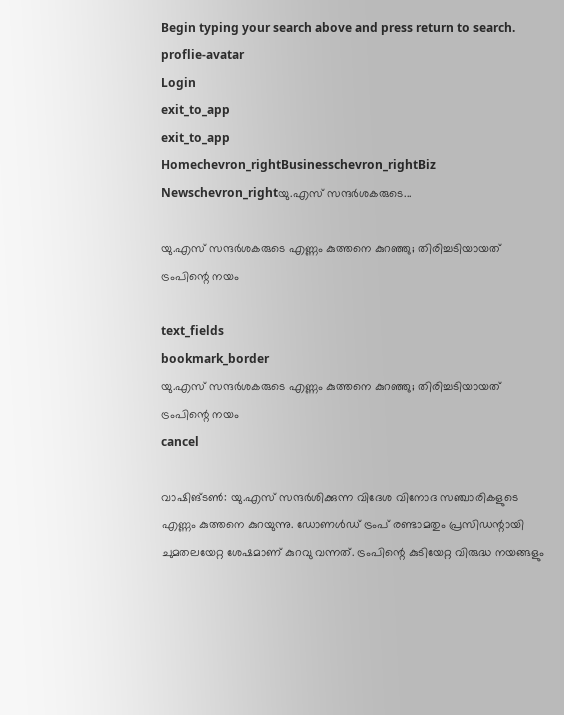Begin typing your search above and press return to search.
proflie-avatar
Login
exit_to_app
exit_to_app
Homechevron_rightBusinesschevron_rightBiz Newschevron_rightയു.എസ് സന്ദർശകരുടെ...

യു.എസ് സന്ദർശകരുടെ എണ്ണം കുത്തനെ കുറഞ്ഞു; തിരിച്ചടിയായത് ട്രംപിന്റെ നയം

text_fields
bookmark_border
യു.എസ് സന്ദർശകരുടെ എണ്ണം കുത്തനെ കുറഞ്ഞു; തിരിച്ചടിയായത് ട്രംപിന്റെ നയം
cancel

വാഷിങ്ടൺ: യു.എസ് സന്ദർശിക്കുന്ന വിദേശ വിനോദ സഞ്ചാരികളുടെ എണ്ണം കുത്തനെ കുറയുന്നു. ഡോണൾഡ് ട്രംപ് രണ്ടാമതും പ്രസിഡന്റായി ചുമതലയേറ്റ ശേഷമാണ് കുറവു വന്നത്. ട്രംപിന്റെ കുടിയേറ്റ വിരുദ്ധ നയങ്ങളും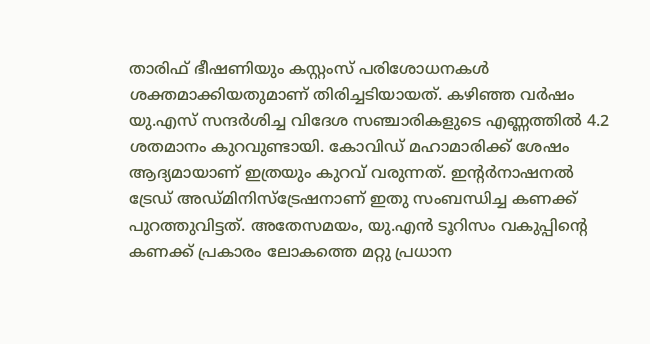താരിഫ് ഭീഷണിയും കസ്റ്റംസ് പരിശോധനകൾ ശക്തമാക്കിയതുമാണ് തിരിച്ചടിയായത്. കഴിഞ്ഞ വർഷം യു.എസ് സന്ദർശിച്ച വിദേശ സഞ്ചാരികളുടെ എണ്ണത്തിൽ 4.2 ശതമാനം കുറവുണ്ടായി. കോവിഡ് മഹാമാരിക്ക് ശേഷം ആദ്യമായാണ് ഇത്രയും കുറവ് വരുന്നത്. ഇന്റർനാഷനൽ ട്രേഡ് അഡ്മിനിസ്ട്രേഷനാണ് ഇതു സംബന്ധിച്ച കണക്ക് പുറത്തുവിട്ടത്. അതേസമയം, യു.എൻ ടൂറിസം വകുപ്പിന്റെ കണക്ക് പ്രകാരം ലോകത്തെ മറ്റു പ്രധാന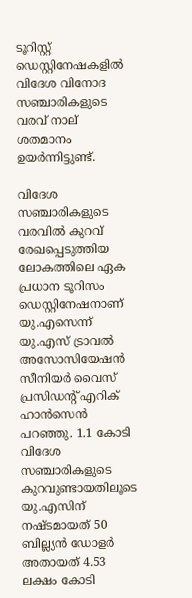ടൂറിസ്റ്റ് ഡെസ്റ്റിനേഷകളിൽ വിദേശ വിനോദ സഞ്ചാരികളുടെ വരവ് നാല് ശതമാനം ഉയർന്നിട്ടുണ്ട്.

വിദേശ സഞ്ചാരികളുടെ വരവിൽ കുറവ് രേഖപ്പെടുത്തിയ ലോകത്തിലെ ഏക പ്രധാന ടൂറിസം ഡെസ്റ്റിനേഷനാണ് യു.എസെന്ന് യു.എസ് ട്രാവൽ അസോസിയേഷൻ സീനിയർ വൈസ് പ്രസിഡന്റ് എറിക് ഹാൻസെൻ പറഞ്ഞു. 1.1 കോടി വിദേശ സഞ്ചാരികളുടെ കുറവുണ്ടായതിലൂടെ യു.എസിന് നഷ്ടമായത് 50 ബില്ല്യൻ ഡോളർ അതായത് 4.53 ലക്ഷം കോടി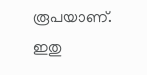രൂപയാണ്. ഇതു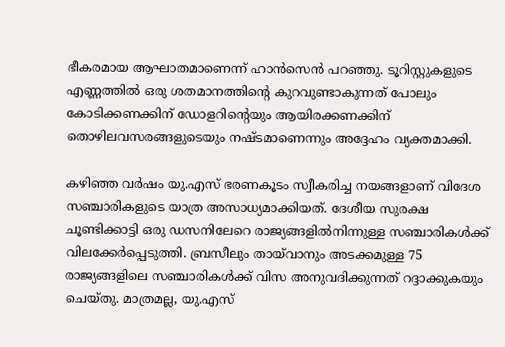ഭീകരമായ ആഘാതമാണെന്ന് ഹാൻസെൻ പറഞ്ഞു. ടൂറിസ്റ്റുകളുടെ എണ്ണത്തിൽ ഒരു ശതമാനത്തിന്റെ കുറവുണ്ടാകുന്നത് പോലും കോടിക്കണക്കിന് ഡോളറിന്റെയും ആയിരക്കണക്കിന് തൊഴിലവസരങ്ങളുടെയും നഷ്ടമാണെന്നും അദ്ദേഹം വ്യക്തമാക്കി.

കഴിഞ്ഞ വർഷം യു.എസ് ഭരണകൂടം സ്വീകരിച്ച നയങ്ങളാണ് വിദേശ സഞ്ചാരികളുടെ യാത്ര അസാധ്യമാക്കിയത്. ദേശീയ സുരക്ഷ ചൂണ്ടിക്കാട്ടി ഒരു ഡസനിലേറെ രാജ്യങ്ങളിൽനിന്നുള്ള സഞ്ചാരികൾക്ക് വിലക്കേർപ്പെടുത്തി. ബ്രസീലും തായ്‍വാനും അടക്കമുള്ള 75 രാജ്യങ്ങളിലെ സഞ്ചാരികൾക്ക് വിസ അനുവദിക്കുന്നത് റദ്ദാക്കുകയും ചെയ്തു. മാത്രമല്ല, യു.എസ്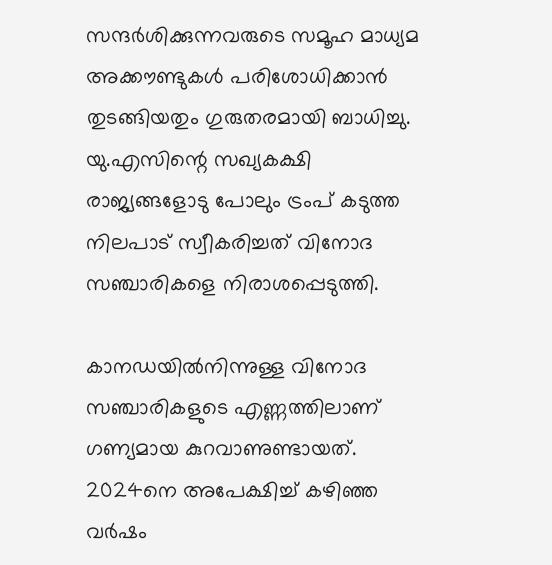സന്ദർശിക്കുന്നവരുടെ സമൂഹ മാധ്യമ അക്കൗണ്ടുകൾ പരിശോധിക്കാൻ തുടങ്ങിയതും ഗുരുതരമായി ബാധിച്ചു. യു.എസിന്റെ സഖ്യകക്ഷി രാജ്യങ്ങളോടു പോലും ട്രംപ് കടുത്ത നിലപാട് സ്വീകരിച്ചത് വിനോദ സഞ്ചാരികളെ നിരാശപ്പെടുത്തി.

കാനഡയിൽനിന്നുള്ള വിനോദ സഞ്ചാരികളുടെ എണ്ണത്തിലാണ് ഗണ്യമായ കുറവാണുണ്ടായത്. 2024നെ അപേക്ഷിച്ച് കഴിഞ്ഞ വർഷം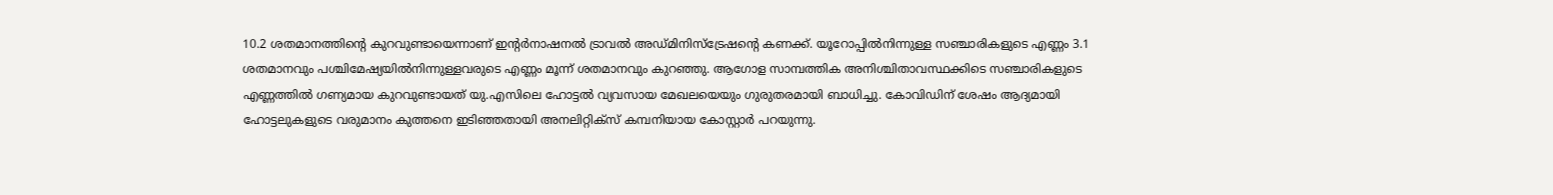10.2 ശതമാനത്തിന്റെ കുറവുണ്ടായെന്നാണ് ഇന്റർനാഷനൽ ട്രാവൽ അഡ്മിനിസ്ട്രേഷന്റെ കണക്ക്. യൂറോപ്പിൽനിന്നുള്ള സഞ്ചാരികളുടെ എണ്ണം 3.1 ശതമാനവും പശ്ചിമേഷ്യയിൽനിന്നുള്ളവരുടെ എണ്ണം മൂന്ന് ശതമാനവും കുറഞ്ഞു. ആഗോള സാമ്പത്തിക അനിശ്ചിതാവസ്ഥക്കിടെ സഞ്ചാരികളുടെ എണ്ണത്തിൽ ഗണ്യമായ കുറവുണ്ടായത് യു.എസിലെ ഹോട്ടൽ വ്യവസായ മേഖലയെയും ഗുരുതരമായി ബാധിച്ചു. കോവിഡിന് ശേഷം ആദ്യമായി ഹോട്ടലുകളുടെ വരുമാനം കുത്തനെ ഇടിഞ്ഞതായി അനലിറ്റിക്സ് കമ്പനിയായ കോസ്റ്റാർ പറയുന്നു.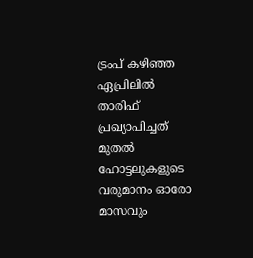ട്രംപ് കഴിഞ്ഞ ഏപ്രിലിൽ താരിഫ് പ്രഖ്യാപിച്ചത് മുതൽ ഹോട്ടലുകളുടെ വരുമാനം ഓരോ മാസവും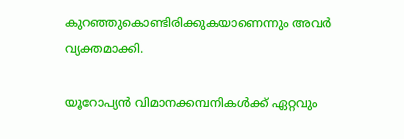കുറഞ്ഞുകൊണ്ടിരിക്കുകയാണെന്നും അവർ വ്യക്തമാക്കി.

യൂറോപ്യൻ വിമാനക്കമ്പനികൾക്ക് ഏറ്റവും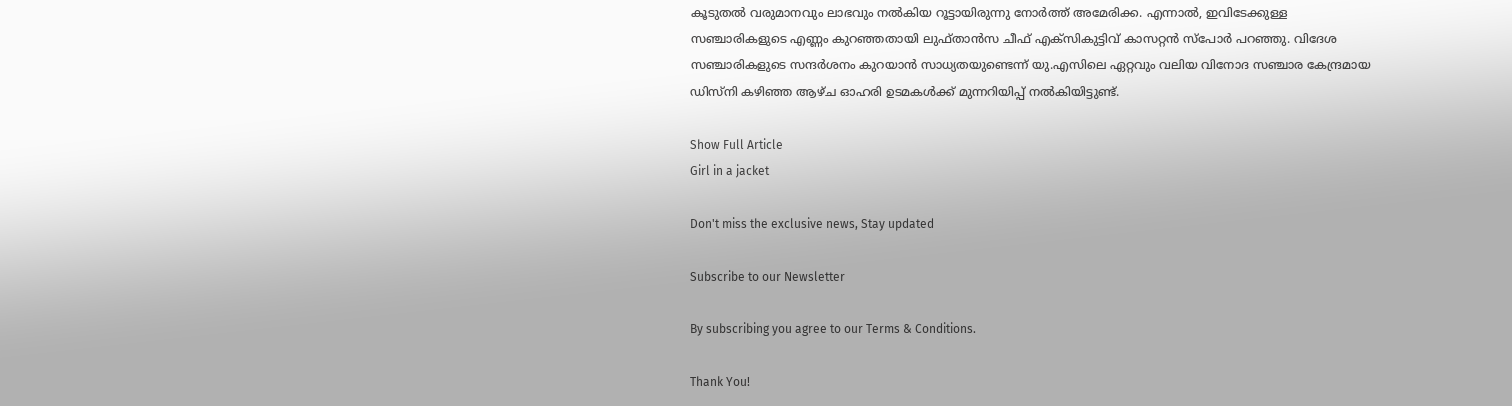കൂടുതൽ വരുമാനവും ലാഭവും നൽകിയ റൂട്ടായിരുന്നു നോർത്ത് അമേരിക്ക. എന്നാൽ, ഇവിടേക്കുള്ള സഞ്ചാരികളുടെ എണ്ണം കുറഞ്ഞതായി ലുഫ്താൻസ ചീഫ് എക്സികുട്ടിവ് കാസറ്റൻ സ്പോർ പറഞ്ഞു. വിദേശ സഞ്ചാരികളുടെ സന്ദർശനം കുറയാൻ സാധ്യതയുണ്ടെന്ന് യു.എസിലെ ഏറ്റവും വലിയ വിനോദ സഞ്ചാര കേന്ദ്രമായ ഡിസ്നി കഴിഞ്ഞ ആഴ്ച ഓഹരി ഉടമകൾക്ക് മുന്നറിയിപ്പ് നൽകിയിട്ടുണ്ട്.

Show Full Article
Girl in a jacket

Don't miss the exclusive news, Stay updated

Subscribe to our Newsletter

By subscribing you agree to our Terms & Conditions.

Thank You!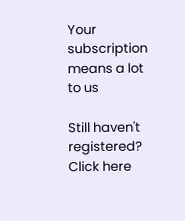Your subscription means a lot to us

Still haven't registered? Click here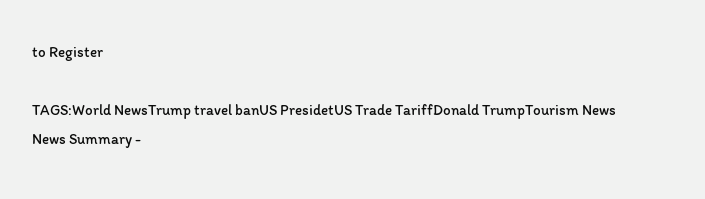to Register

TAGS:World NewsTrump travel banUS PresidetUS Trade TariffDonald TrumpTourism News
News Summary -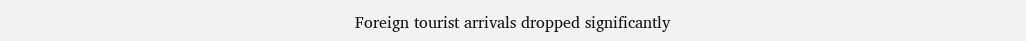Foreign tourist arrivals dropped significantly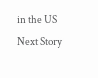in the US
Next Story